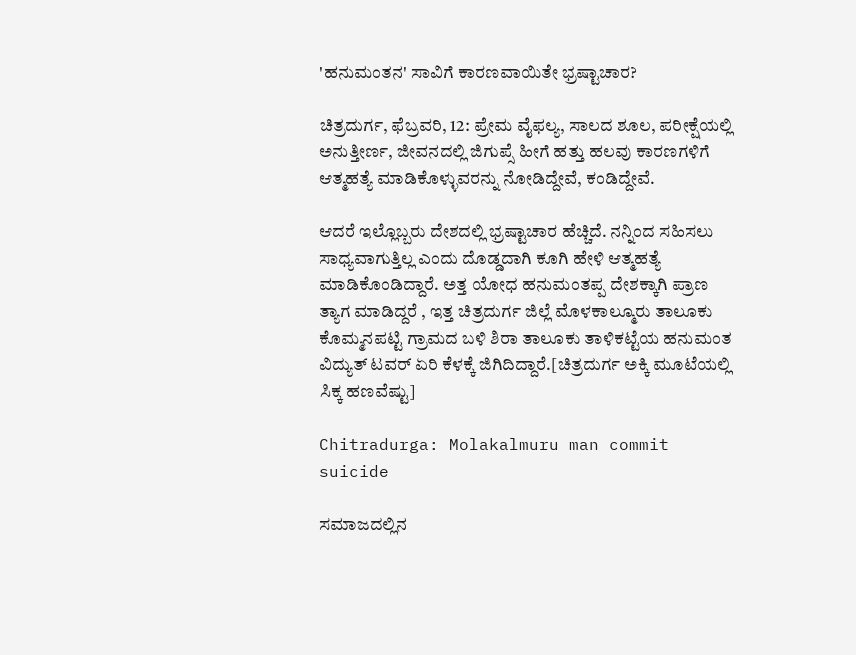'ಹನುಮಂತನ' ಸಾವಿಗೆ ಕಾರಣವಾಯಿತೇ ಭ್ರಷ್ಟಾಚಾರ?

ಚಿತ್ರದುರ್ಗ, ಫೆಬ್ರವರಿ, 12: ಪ್ರೇಮ ವೈಫಲ್ಯ, ಸಾಲದ ಶೂಲ, ಪರೀಕ್ಷೆಯಲ್ಲಿ ಅನುತ್ತೀರ್ಣ, ಜೀವನದಲ್ಲಿ ಜಿಗುಪ್ಸೆ ಹೀಗೆ ಹತ್ತು ಹಲವು ಕಾರಣಗಳಿಗೆ ಆತ್ಮಹತ್ಯೆ ಮಾಡಿಕೊಳ್ಳುವರನ್ನು ನೋಡಿದ್ದೇವೆ, ಕಂಡಿದ್ದೇವೆ.

ಆದರೆ ಇಲ್ಲೊಬ್ಬರು ದೇಶದಲ್ಲಿ ಭ್ರಷ್ಟಾಚಾರ ಹೆಚ್ಚಿದೆ. ನನ್ನಿಂದ ಸಹಿಸಲು ಸಾಧ್ಯವಾಗುತ್ತಿಲ್ಲ ಎಂದು ದೊಡ್ಡದಾಗಿ ಕೂಗಿ ಹೇಳಿ ಆತ್ಮಹತ್ಯೆ ಮಾಡಿಕೊಂಡಿದ್ದಾರೆ. ಅತ್ತ ಯೋಧ ಹನುಮಂತಪ್ಪ ದೇಶಕ್ಕಾಗಿ ಪ್ರಾಣ ತ್ಯಾಗ ಮಾಡಿದ್ದರೆ , ಇತ್ತ ಚಿತ್ರದುರ್ಗ ಜಿಲ್ಲೆ ಮೊಳಕಾಲ್ಮೂರು ತಾಲೂಕು ಕೊಮ್ಮನಪಟ್ಟಿ ಗ್ರಾಮದ ಬಳಿ ಶಿರಾ ತಾಲೂಕು ತಾಳಿಕಟ್ಟೆಯ ಹನುಮಂತ ವಿದ್ಯುತ್ ಟವರ್ ಏರಿ ಕೆಳಕ್ಕೆ ಜಿಗಿದಿದ್ದಾರೆ.[ಚಿತ್ರದುರ್ಗ ಅಕ್ಕಿ ಮೂಟೆಯಲ್ಲಿ ಸಿಕ್ಕ ಹಣವೆಷ್ಟು]

Chitradurga: Molakalmuru man commit suicide

ಸಮಾಜದಲ್ಲಿನ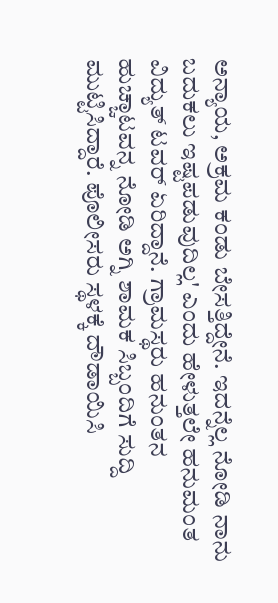ಅನ್ಯಾಯ, ಅಕ್ರಮ ಕಂಡು ಬೇಸತ್ತಿದ್ದೇನೆ. ಇದನ್ನೆಲ್ಲ ನೋಡಿ ನಾನು ಬದುಕಲು ಇಷ್ಟಪಡುವುದಿಲ್ಲ' ಎಂದು ಹೇಳುತ್ತಲೇ ಹನುಮಂತ ವಿದ್ಯುತ್ ಟವರ್ ಏರಿದ್ದಾನೆ. ಗ್ರಾಮಸ್ಥರು ಹನುಂತನ ಹುಚ್ಚಾಟವನ್ನ ನೋಡಿ ಅಗ್ನಿ ಶಾಮಕ ಸಿಬ್ಬಂದಿಗೆ ಸುದ್ದಿ ಮುಟ್ಟಿಸಿದ್ದಾರೆ. ಪೊಲೀಸರು ಸ್ಥಳಕ್ಕೆ ದೌಡಾಯಿಸಿ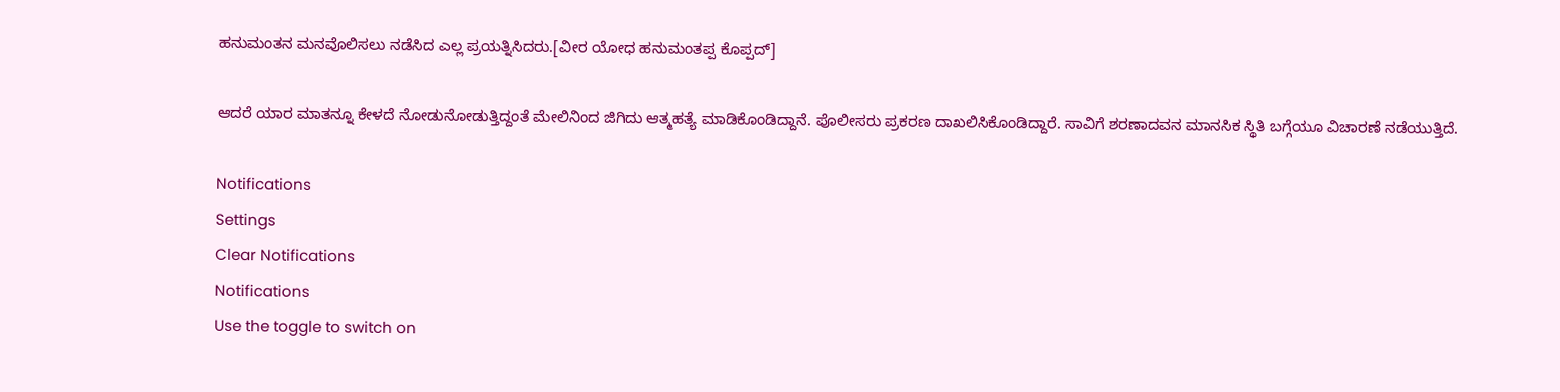ಹನುಮಂತನ ಮನವೊಲಿಸಲು ನಡೆಸಿದ ಎಲ್ಲ ಪ್ರಯತ್ನಿಸಿದರು.[ವೀರ ಯೋಧ ಹನುಮಂತಪ್ಪ ಕೊಪ್ಪದ್]

ಆದರೆ ಯಾರ ಮಾತನ್ನೂ ಕೇಳದೆ ನೋಡುನೋಡುತ್ತಿದ್ದಂತೆ ಮೇಲಿನಿಂದ ಜಿಗಿದು ಆತ್ಮಹತ್ಯೆ ಮಾಡಿಕೊಂಡಿದ್ದಾನೆ. ಪೊಲೀಸರು ಪ್ರಕರಣ ದಾಖಲಿಸಿಕೊಂಡಿದ್ದಾರೆ. ಸಾವಿಗೆ ಶರಣಾದವನ ಮಾನಸಿಕ ಸ್ಥಿತಿ ಬಗ್ಗೆಯೂ ವಿಚಾರಣೆ ನಡೆಯುತ್ತಿದೆ.

Notifications
Settings
Clear Notifications
Notifications
Use the toggle to switch on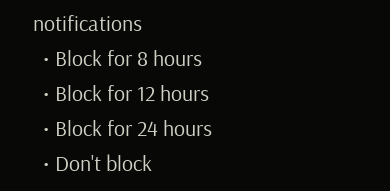notifications
  • Block for 8 hours
  • Block for 12 hours
  • Block for 24 hours
  • Don't block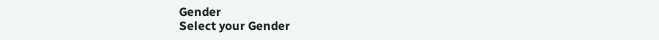Gender
Select your Gender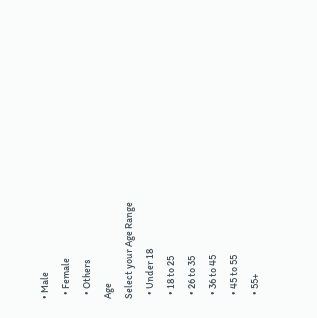• Male
  • Female
  • Others
Age
Select your Age Range
  • Under 18
  • 18 to 25
  • 26 to 35
  • 36 to 45
  • 45 to 55
  • 55+